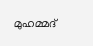മുഹമ്മദ്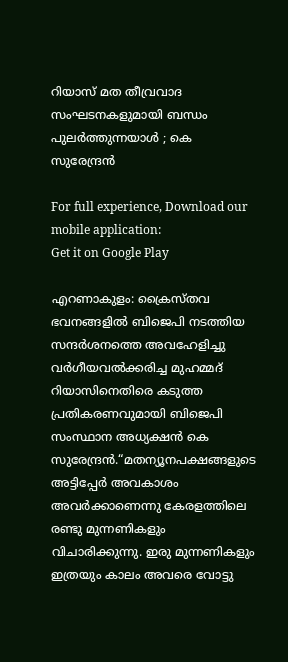റിയാസ് മത തീവ്രവാദ സംഘടനകളുമായി ബന്ധം പുലർത്തുന്നയാൾ ; കെ സുരേന്ദ്രൻ

For full experience, Download our mobile application:
Get it on Google Play

എറണാകുളം: ക്രൈസ്തവ ഭവനങ്ങളിൽ ബിജെപി നടത്തിയ സന്ദർശനത്തെ അവഹേളിച്ചു വർഗീയവൽക്കരിച്ച മുഹമ്മദ് റിയാസിനെതിരെ കടുത്ത പ്രതികരണവുമായി ബിജെപി സംസ്ഥാന അധ്യക്ഷൻ കെ സുരേന്ദ്രൻ.“മതന്യൂനപക്ഷങ്ങളുടെ അട്ടിപ്പേർ അവകാശം അവർക്കാണെന്നു കേരളത്തിലെ രണ്ടു മുന്നണികളും വിചാരിക്കുന്നു. ഇരു മുന്നണികളും ഇത്രയും കാലം അവരെ വോട്ടു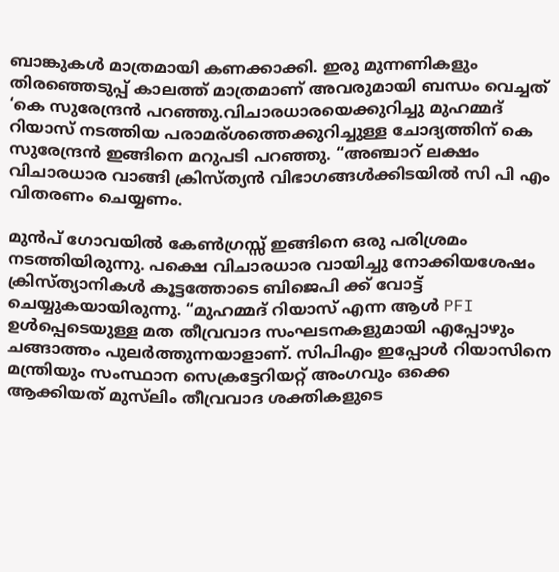ബാങ്കുകൾ മാത്രമായി കണക്കാക്കി. ഇരു മുന്നണികളും തിരഞ്ഞെടുപ്പ് കാലത്ത് മാത്രമാണ് അവരുമായി ബന്ധം വെച്ചത് ‘കെ സുരേന്ദ്രൻ പറഞ്ഞു.വിചാരധാരയെക്കുറിച്ചു മുഹമ്മദ് റിയാസ് നടത്തിയ പരാമര്ശത്തെക്കുറിച്ചുള്ള ചോദ്യത്തിന് കെ സുരേന്ദ്രൻ ഇങ്ങിനെ മറുപടി പറഞ്ഞു. “അഞ്ചാറ് ലക്ഷം വിചാരധാര വാങ്ങി ക്രിസ്ത്യൻ വിഭാഗങ്ങൾക്കിടയിൽ സി പി എം വിതരണം ചെയ്യണം.

മുൻപ് ഗോവയിൽ കേൺഗ്രസ്സ് ഇങ്ങിനെ ഒരു പരിശ്രമം നടത്തിയിരുന്നു. പക്ഷെ വിചാരധാര വായിച്ചു നോക്കിയശേഷം ക്രിസ്ത്യാനികൾ കൂട്ടത്തോടെ ബിജെപി ക്ക് വോട്ട് ചെയ്യുകയായിരുന്നു. “മുഹമ്മദ് റിയാസ് എന്ന ആൾ PFI ഉൾപ്പെടെയുള്ള മത തീവ്രവാദ സംഘടനകളുമായി എപ്പോഴും ചങ്ങാത്തം പുലർത്തുന്നയാളാണ്. സിപിഎം ഇപ്പോൾ റിയാസിനെ മന്ത്രിയും സംസ്ഥാന സെക്രട്ടേറിയറ്റ് അംഗവും ഒക്കെ ആക്കിയത് മുസ്‌ലിം തീവ്രവാദ ശക്തികളുടെ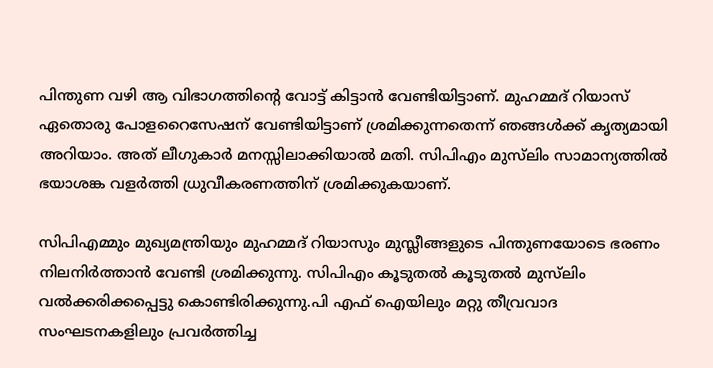പിന്തുണ വഴി ആ വിഭാഗത്തിന്റെ വോട്ട് കിട്ടാൻ വേണ്ടിയിട്ടാണ്. മുഹമ്മദ് റിയാസ് ഏതൊരു പോളറൈസേഷന് വേണ്ടിയിട്ടാണ് ശ്രമിക്കുന്നതെന്ന് ഞങ്ങൾക്ക് കൃത്യമായി അറിയാം. അത് ലീഗുകാർ മനസ്സിലാക്കിയാൽ മതി. സിപിഎം മുസ്‌ലിം സാമാന്യത്തിൽ ഭയാശങ്ക വളർത്തി ധ്രുവീകരണത്തിന് ശ്രമിക്കുകയാണ്.

സിപിഎമ്മും മുഖ്യമന്ത്രിയും മുഹമ്മദ് റിയാസും മുസ്ലീങ്ങളുടെ പിന്തുണയോടെ ഭരണം നിലനിർത്താൻ വേണ്ടി ശ്രമിക്കുന്നു. സിപിഎം കൂടുതൽ കൂടുതൽ മുസ്‌ലിം വൽക്കരിക്കപ്പെട്ടു കൊണ്ടിരിക്കുന്നു.പി എഫ് ഐയിലും മറ്റു തീവ്രവാദ സംഘടനകളിലും പ്രവർത്തിച്ച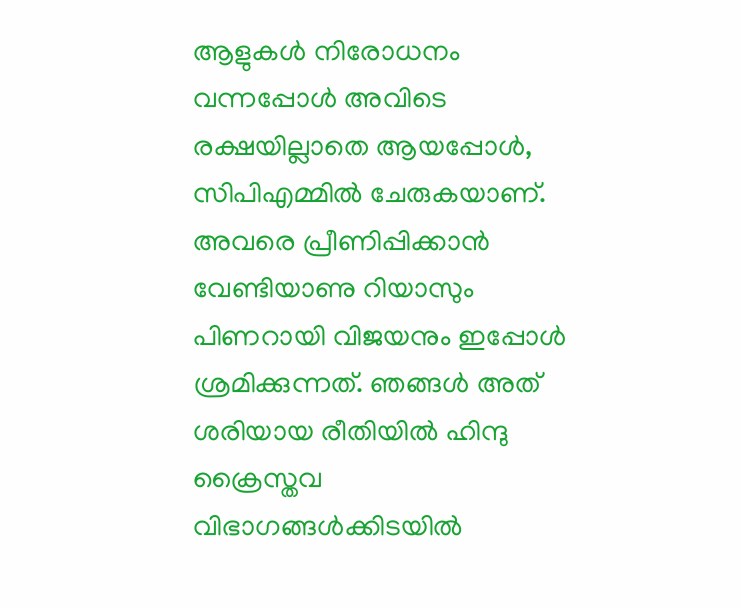ആളുകൾ നിരോധനം വന്നപ്പോൾ അവിടെ രക്ഷയില്ലാതെ ആയപ്പോൾ, സിപിഎമ്മിൽ ചേരുകയാണ്. അവരെ പ്രീണിപ്പിക്കാൻ വേണ്ടിയാണു റിയാസും പിണറായി വിജയനും ഇപ്പോൾ ശ്രമിക്കുന്നത്. ഞങ്ങൾ അത് ശരിയായ രീതിയിൽ ഹിന്ദു ക്രൈസ്തവ വിഭാഗങ്ങൾക്കിടയിൽ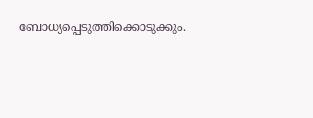ബോധ്യപ്പെടുത്തിക്കൊടുക്കും.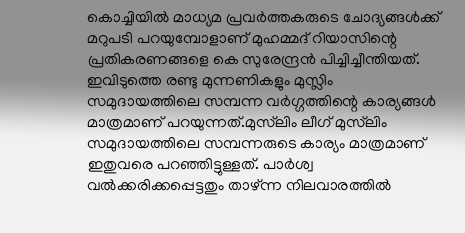കൊച്ചിയിൽ മാധ്യമ പ്രവർത്തകരുടെ ചോദ്യങ്ങൾക്ക് മറുപടി പറയുമ്പോളാണ് മുഹമ്മദ് റിയാസിന്റെ പ്രതികരണങ്ങളെ കെ സുരേന്ദ്രൻ പിച്ചിച്ചീന്തിയത്. ഇവിടുത്തെ രണ്ടു മുന്നണികളും മുസ്ലിം സമുദായത്തിലെ സമ്പന്ന വർഗ്ഗത്തിന്റെ കാര്യങ്ങൾ മാത്രമാണ് പറയുന്നത്.മുസ്‌ലിം ലീഗ് മുസ്‌ലിം സമുദായത്തിലെ സമ്പന്നരുടെ കാര്യം മാത്രമാണ് ഇതുവരെ പറഞ്ഞിട്ടുള്ളത്. പാർശ്വ വൽക്കരിക്കപ്പെട്ടതും താഴ്ന്ന നിലവാരത്തിൽ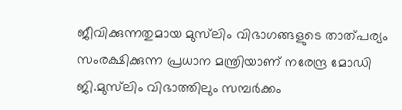ജീവിക്കുന്നതുമായ മുസ്‌ലിം വിഭാഗങ്ങളുടെ താത്പര്യം സംരക്ഷിക്കുന്ന പ്രധാന മന്ത്രിയാണ് നരേന്ദ്ര മോഡി ജി.മുസ്‌ലിം വിഭാത്തിലും സമ്പർക്കം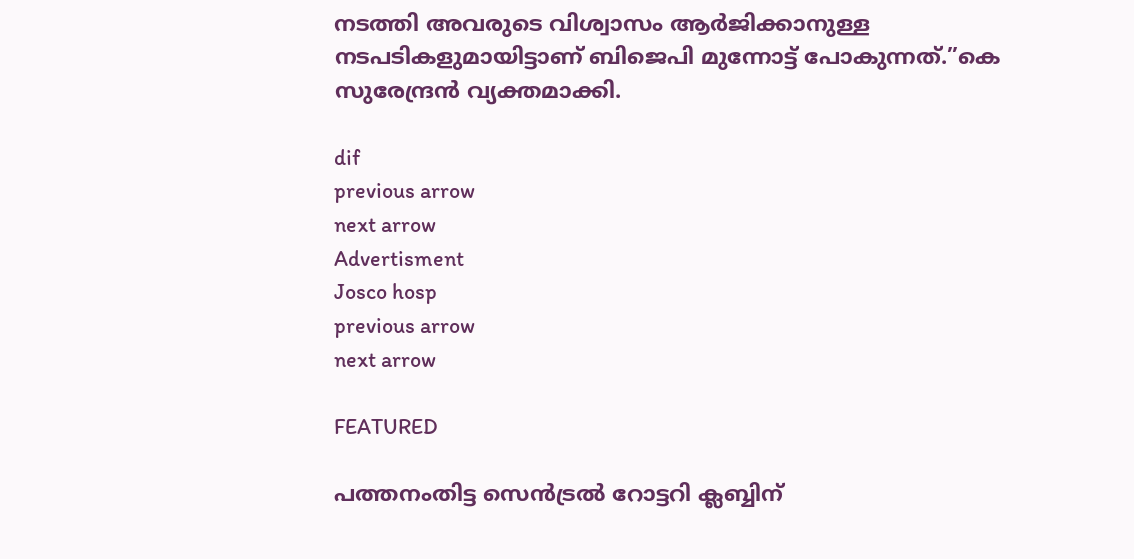നടത്തി അവരുടെ വിശ്വാസം ആർജിക്കാനുള്ള നടപടികളുമായിട്ടാണ് ബിജെപി മുന്നോട്ട് പോകുന്നത്.”കെ സുരേന്ദ്രൻ വ്യക്തമാക്കി.

dif
previous arrow
next arrow
Advertisment
Josco hosp
previous arrow
next arrow

FEATURED

പത്തനംതിട്ട സെൻട്രൽ റോട്ടറി ക്ലബ്ബിന്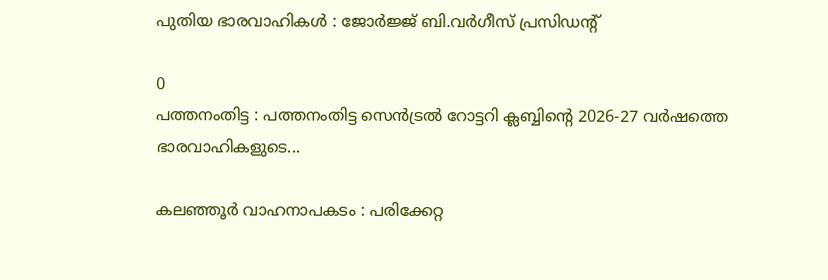പുതിയ ഭാരവാഹികള്‍ : ജോർജ്ജ് ബി.വർഗീസ് പ്രസിഡന്റ്

0
പത്തനംതിട്ട : പത്തനംതിട്ട സെൻട്രൽ റോട്ടറി ക്ലബ്ബിന്റെ 2026-27 വർഷത്തെ ഭാരവാഹികളുടെ...

കലഞ്ഞൂര്‍ വാഹനാപകടം : പരിക്കേറ്റ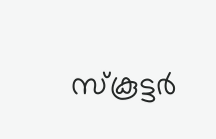സ്കൂട്ടര്‍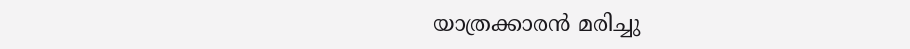യാത്രക്കാരന്‍ മരിച്ചു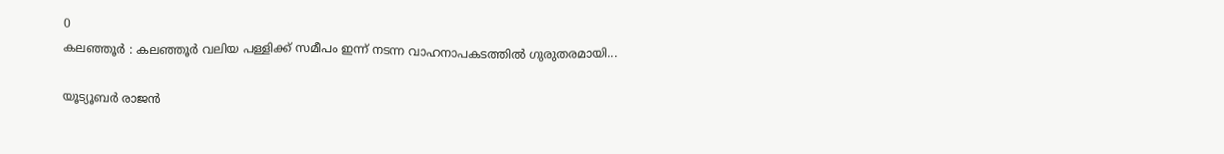0
കലഞ്ഞൂര്‍ : കലഞ്ഞൂര്‍ വലിയ പള്ളിക്ക് സമീപം ഇന്ന് നടന്ന വാഹനാപകടത്തില്‍ ഗുരുതരമായി...

യൂട്യൂബർ രാജൻ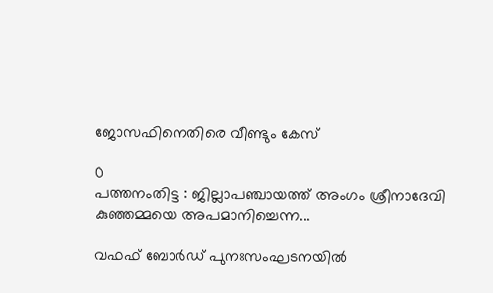ജോസഫിനെതിരെ വീണ്ടും കേസ്

0
പത്തനംതിട്ട : ജില്ലാപഞ്ചായത്ത് അംഗം ശ്രീനാദേവി കുഞ്ഞമ്മയെ അപമാനിച്ചെന്ന...

വഫഫ് ബോർഡ് പുനഃസംഘടനയിൽ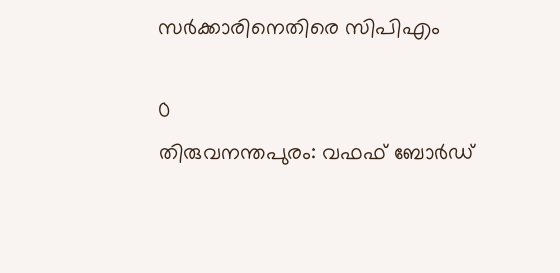സർക്കാരിനെതിരെ സിപിഎം

0
തിരുവനന്തപുരം: വഫഫ് ബോർഡ്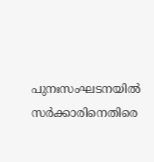പുനഃസംഘടനയിൽ സർക്കാരിനെതിരെ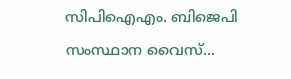സിപിഐഎം. ബിജെപി സംസ്ഥാന വൈസ്...